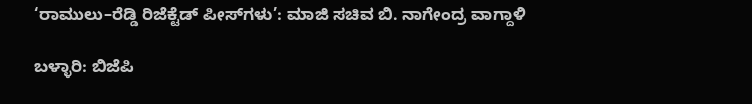‘ರಾಮುಲು–ರೆಡ್ಡಿ ರಿಜೆಕ್ಟೆಡ್ ಪೀಸ್‌ಗಳು’: ಮಾಜಿ ಸಚಿವ ಬಿ. ನಾಗೇಂದ್ರ ವಾಗ್ದಾಳಿ

ಬಳ್ಳಾರಿ: ಬಿಜೆಪಿ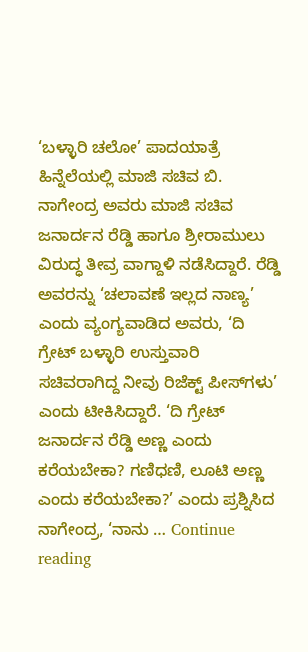‘ಬಳ್ಳಾರಿ ಚಲೋ’ ಪಾದಯಾತ್ರೆ ಹಿನ್ನೆಲೆಯಲ್ಲಿ ಮಾಜಿ ಸಚಿವ ಬಿ. ನಾಗೇಂದ್ರ ಅವರು ಮಾಜಿ ಸಚಿವ ಜನಾರ್ದನ ರೆಡ್ಡಿ ಹಾಗೂ ಶ್ರೀರಾಮುಲು ವಿರುದ್ಧ ತೀವ್ರ ವಾಗ್ದಾಳಿ ನಡೆಸಿದ್ದಾರೆ. ರೆಡ್ಡಿ ಅವರನ್ನು ‘ಚಲಾವಣೆ ಇಲ್ಲದ ನಾಣ್ಯ’ ಎಂದು ವ್ಯಂಗ್ಯವಾಡಿದ ಅವರು, ‘ದಿ ಗ್ರೇಟ್ ಬಳ್ಳಾರಿ ಉಸ್ತುವಾರಿ ಸಚಿವರಾಗಿದ್ದ ನೀವು ರಿಜೆಕ್ಟ್ ಪೀಸ್‌ಗಳು’ ಎಂದು ಟೀಕಿಸಿದ್ದಾರೆ. ‘ದಿ ಗ್ರೇಟ್ ಜನಾರ್ದನ ರೆಡ್ಡಿ ಅಣ್ಣ ಎಂದು ಕರೆಯಬೇಕಾ? ಗಣಿಧಣಿ, ಲೂಟಿ ಅಣ್ಣ ಎಂದು ಕರೆಯಬೇಕಾ?’ ಎಂದು ಪ್ರಶ್ನಿಸಿದ ನಾಗೇಂದ್ರ, ‘ನಾನು … Continue reading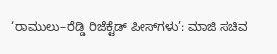‘ರಾಮುಲು–ರೆಡ್ಡಿ ರಿಜೆಕ್ಟೆಡ್ ಪೀಸ್‌ಗಳು’: ಮಾಜಿ ಸಚಿವ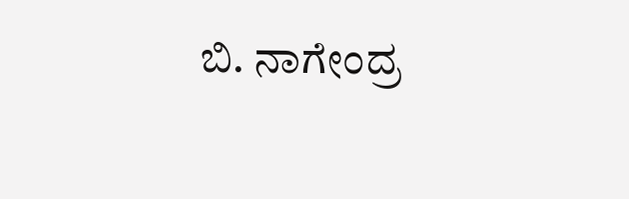ಬಿ. ನಾಗೇಂದ್ರ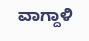ವಾಗ್ದಾಳಿ